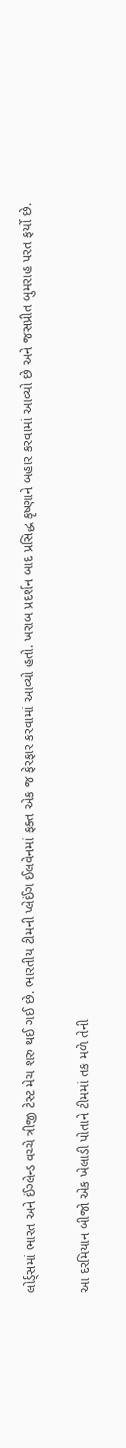લોર્ડ્સમાં ભારત અને ઈંગ્લેન્ડ વચ્ચે ત્રીજી ટેસ્ટ મેચ શરુ થઈ ગઈ છે. ભારતીય ટીમની પ્લેઈંગ ઈલવેનમાં ફક્ત એક જ ફેરફાર કરવામાં આવ્યો હતો. ખરાબ પ્રદર્શન બાદ પ્રસિદ્ધ કૃષ્ણાને બહાર કરવામાં આવ્યો છે અને જસપ્રીત બુમરાહ પરત ફર્યો છે.


આ દરમિયાન બીજો એક ખેલાડી પોતાને ટીમમાં તક મળે તેની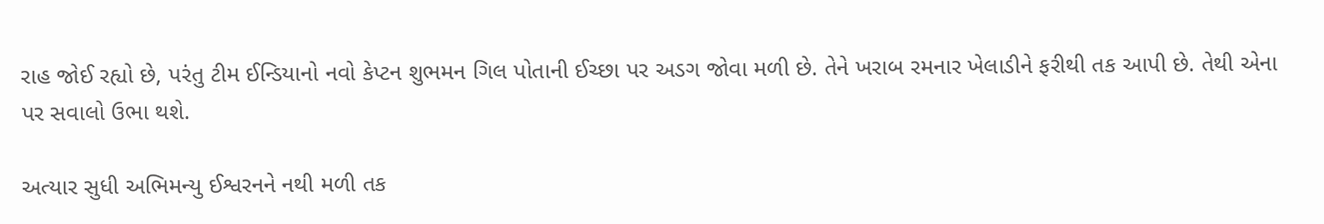રાહ જોઈ રહ્યો છે, પરંતુ ટીમ ઈન્ડિયાનો નવો કેપ્ટન શુભમન ગિલ પોતાની ઈચ્છા પર અડગ જોવા મળી છે. તેને ખરાબ રમનાર ખેલાડીને ફરીથી તક આપી છે. તેથી એના પર સવાલો ઉભા થશે.

અત્યાર સુધી અભિમન્યુ ઈશ્વરનને નથી મળી તક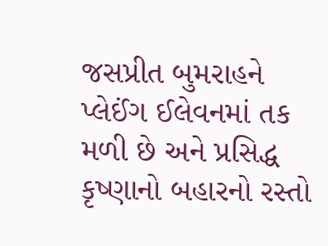જસપ્રીત બુમરાહને પ્લેઈંગ ઈલેવનમાં તક મળી છે અને પ્રસિદ્ધ કૃષ્ણાનો બહારનો રસ્તો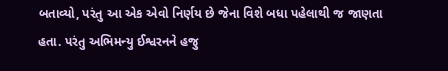બતાવ્યો, પરંતુ આ એક એવો નિર્ણય છે જેના વિશે બધા પહેલાથી જ જાણતા હતા. પરંતુ અભિમન્યુ ઈશ્વરનને હજુ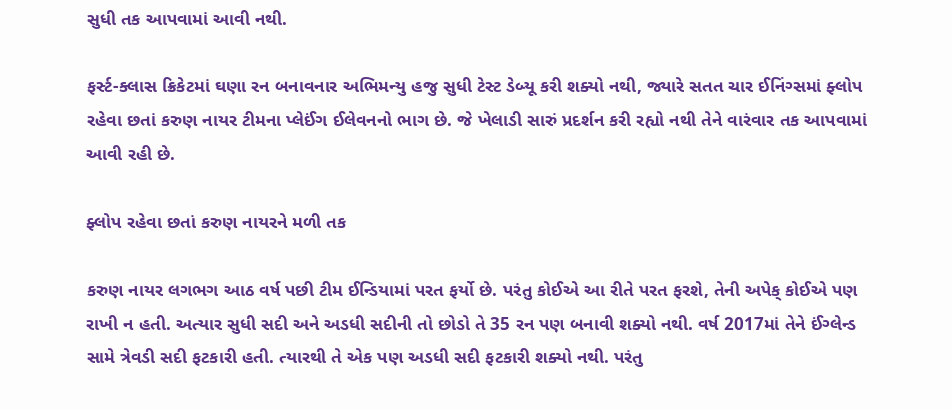સુધી તક આપવામાં આવી નથી.

ફર્સ્ટ-ક્લાસ ક્રિકેટમાં ઘણા રન બનાવનાર અભિમન્યુ હજુ સુધી ટેસ્ટ ડેબ્યૂ કરી શક્યો નથી, જ્યારે સતત ચાર ઈનિંગ્સમાં ફ્લોપ રહેવા છતાં કરુણ નાયર ટીમના પ્લેઈંગ ઈલેવનનો ભાગ છે. જે ખેલાડી સારું પ્રદર્શન કરી રહ્યો નથી તેને વારંવાર તક આપવામાં આવી રહી છે.

ફ્લોપ રહેવા છતાં કરુણ નાયરને મળી તક

કરુણ નાયર લગભગ આઠ વર્ષ પછી ટીમ ઈન્ડિયામાં પરત ફર્યો છે. પરંતુ કોઈએ આ રીતે પરત ફરશે, તેની અપેક્ કોઈએ પણ રાખી ન હતી. અત્યાર સુધી સદી અને અડધી સદીની તો છોડો તે 35 રન પણ બનાવી શક્યો નથી. વર્ષ 2017માં તેને ઈંગ્લેન્ડ સામે ત્રેવડી સદી ફટકારી હતી. ત્યારથી તે એક પણ અડધી સદી ફટકારી શક્યો નથી. પરંતુ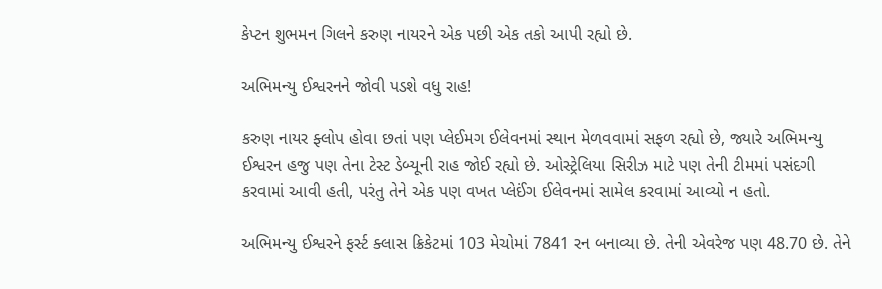કેપ્ટન શુભમન ગિલને કરુણ નાયરને એક પછી એક તકો આપી રહ્યો છે.

અભિમન્યુ ઈશ્વરનને જોવી પડશે વધુ રાહ!

કરુણ નાયર ફ્લોપ હોવા છતાં પણ પ્લેઈમગ ઈલેવનમાં સ્થાન મેળવવામાં સફળ રહ્યો છે, જ્યારે અભિમન્યુ ઈશ્વરન હજુ પણ તેના ટેસ્ટ ડેબ્યૂની રાહ જોઈ રહ્યો છે. ઓસ્ટ્રેલિયા સિરીઝ માટે પણ તેની ટીમમાં પસંદગી કરવામાં આવી હતી, પરંતુ તેને એક પણ વખત પ્લેઈંગ ઈલેવનમાં સામેલ કરવામાં આવ્યો ન હતો.

અભિમન્યુ ઈશ્વરને ફર્સ્ટ ક્લાસ ક્રિકેટમાં 103 મેચોમાં 7841 રન બનાવ્યા છે. તેની એવરેજ પણ 48.70 છે. તેને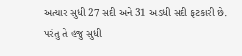અત્યાર સુધી 27 સદી અને 31 અડધી સદી ફટકારી છે. પરંતુ તે હજુ સુધી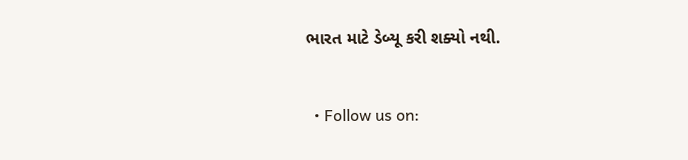ભારત માટે ડેબ્યૂ કરી શક્યો નથી.


  • Follow us on: